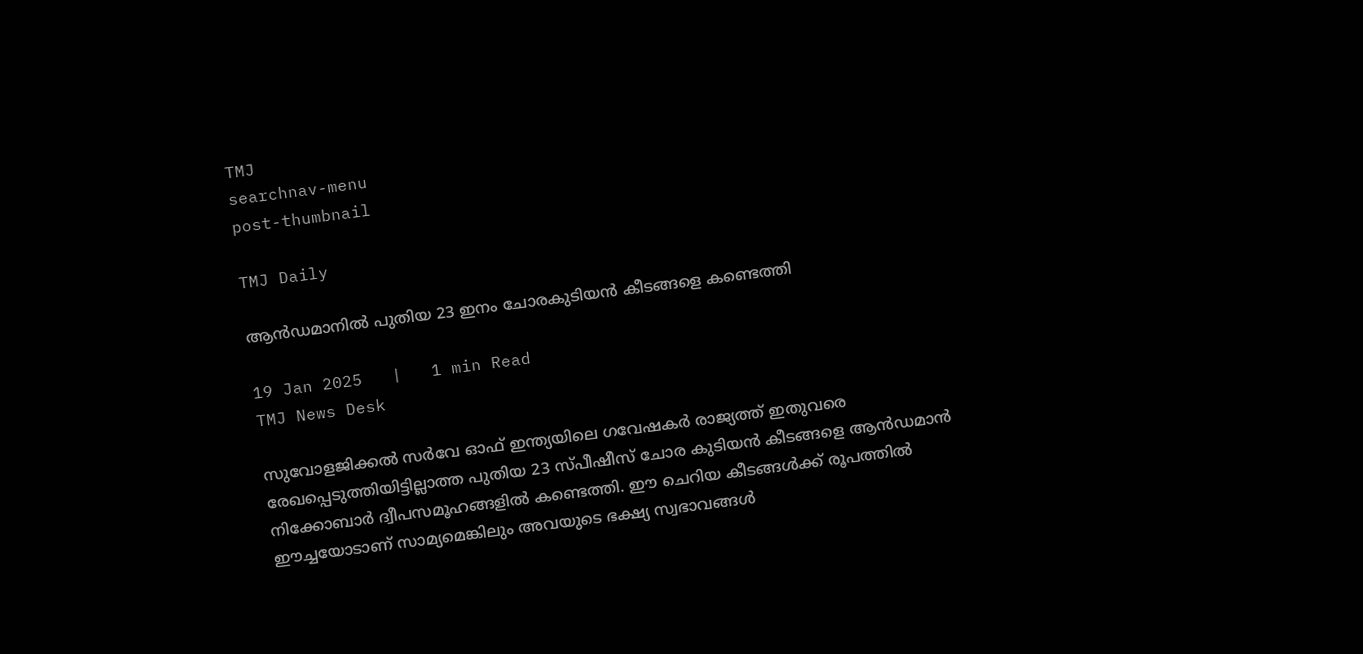TMJ
searchnav-menu
post-thumbnail

TMJ Daily

ആന്‍ഡമാനില്‍ പുതിയ 23 ഇനം ചോരകുടിയന്‍ കീടങ്ങളെ കണ്ടെത്തി

19 Jan 2025   |   1 min Read
TMJ News Desk

സുവോളജിക്കല്‍ സര്‍വേ ഓഫ് ഇന്ത്യയിലെ ഗവേഷകര്‍ രാജ്യത്ത് ഇതുവരെ രേഖപ്പെടുത്തിയിട്ടില്ലാത്ത പുതിയ 23 സ്പീഷീസ് ചോര കുടിയന്‍ കീടങ്ങളെ ആന്‍ഡമാന്‍ നിക്കോബാര്‍ ദ്വീപസമൂഹങ്ങളില്‍ കണ്ടെത്തി. ഈ ചെറിയ കീടങ്ങള്‍ക്ക് രൂപത്തില്‍ ഈച്ചയോടാണ് സാമ്യമെങ്കിലും അവയുടെ ഭക്ഷ്യ സ്വഭാവങ്ങള്‍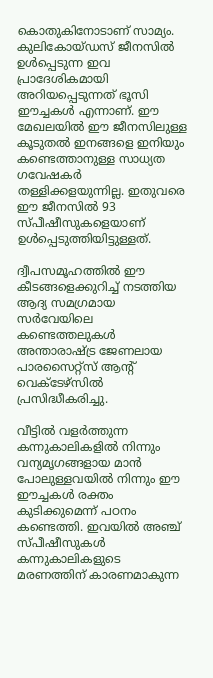കൊതുകിനോടാണ് സാമ്യം. കുലികോയ്ഡസ് ജീനസില്‍ ഉള്‍പ്പെടുന്ന ഇവ പ്രാദേശികമായി അറിയപ്പെടുന്നത് ഭൂസി ഈച്ചകള്‍ എന്നാണ്. ഈ മേഖലയില്‍ ഈ ജീനസിലുള്ള കൂടുതല്‍ ഇനങ്ങളെ ഇനിയും കണ്ടെത്താനുള്ള സാധ്യത ഗവേഷകര്‍ തള്ളിക്കളയുന്നില്ല. ഇതുവരെ ഈ ജീനസില്‍ 93 സ്പീഷീസുകളെയാണ് ഉള്‍പ്പെടുത്തിയിട്ടുള്ളത്.

ദ്വീപസമൂഹത്തില്‍ ഈ കീടങ്ങളെക്കുറിച്ച് നടത്തിയ ആദ്യ സമഗ്രമായ സര്‍വേയിലെ കണ്ടെത്തലുകള്‍ അന്താരാഷ്ട്ര ജേണലായ പാരസൈറ്റ്‌സ് ആന്റ് വെക്ടേഴ്‌സില്‍ പ്രസിദ്ധീകരിച്ചു.

വീട്ടില്‍ വളര്‍ത്തുന്ന കന്നുകാലികളില്‍ നിന്നും വന്യമൃഗങ്ങളായ മാന്‍ പോലുള്ളവയില്‍ നിന്നും ഈ ഈച്ചകള്‍ രക്തം കുടിക്കുമെന്ന് പഠനം കണ്ടെത്തി. ഇവയില്‍ അഞ്ച് സ്പീഷീസുകള്‍ കന്നുകാലികളുടെ മരണത്തിന് കാരണമാകുന്ന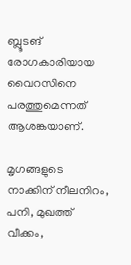ബ്ലൂടങ് രോഗകാരിയായ വൈറസിനെ പരത്തുമെന്നത് ആശങ്കയാണ്.

മൃഗങ്ങളുടെ നാക്കിന് നീലനിറം, പനി, മുഖത്ത് വീക്കം,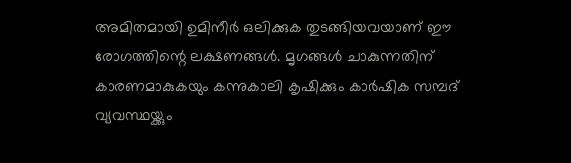അമിതമായി ഉമിനീര്‍ ഒലിക്കുക തുടങ്ങിയവയാണ് ഈ രോഗത്തിന്റെ ലക്ഷണങ്ങള്‍. മൃഗങ്ങള്‍ ചാകുന്നതിന് കാരണമാകുകയും കന്നുകാലി കൃഷിക്കും കാര്‍ഷിക സമ്പദ് വ്യവസ്ഥയ്ക്കും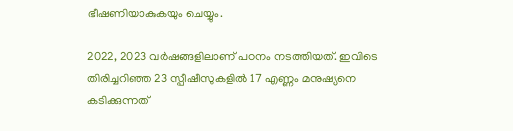ഭീഷണിയാകുകയും ചെയ്യും.

2022, 2023 വര്‍ഷങ്ങളിലാണ് പഠനം നടത്തിയത്. ഇവിടെ തിരിച്ചറിഞ്ഞ 23 സ്പീഷീസുകളില്‍ 17 എണ്ണം മനുഷ്യനെ കടിക്കുന്നത്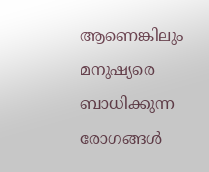ആണെങ്കിലും മനുഷ്യരെ ബാധിക്കുന്ന രോഗങ്ങള്‍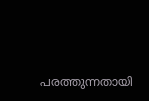പരത്തുന്നതായി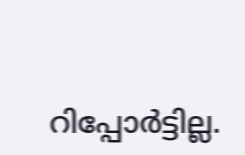റിപ്പോര്‍ട്ടില്ല.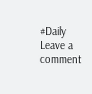#Daily
Leave a comment